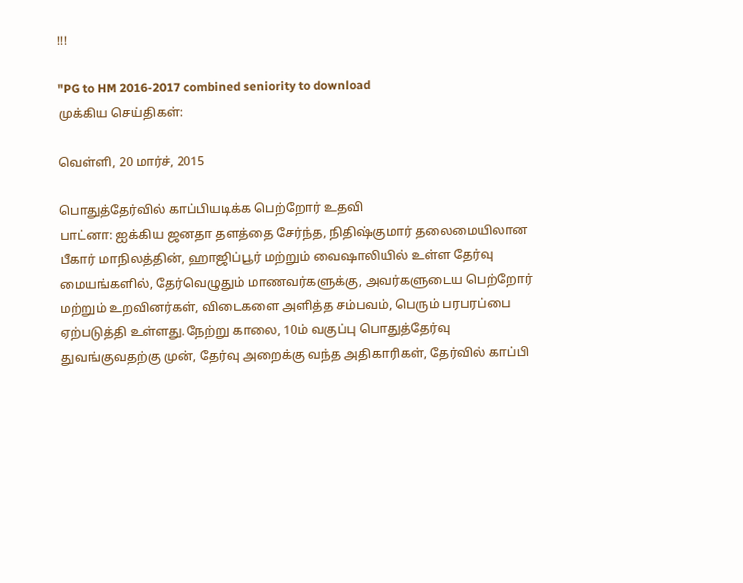!!!

"PG to HM 2016-2017 combined seniority to download
முக்கிய செய்திகள்:

வெள்ளி, 20 மார்ச், 2015

பொதுத்தேர்வில் காப்பியடிக்க பெற்றோர் உதவி
பாட்னா: ஐக்கிய ஜனதா தளத்தை சேர்ந்த, நிதிஷ்குமார் தலைமையிலான பீகார் மாநிலத்தின், ஹாஜிப்பூர் மற்றும் வைஷாலியில் உள்ள தேர்வு மையங்களில், தேர்வெழுதும் மாணவர்களுக்கு, அவர்களுடைய பெற்றோர் மற்றும் உறவினர்கள், விடைகளை அளித்த சம்பவம், பெரும் பரபரப்பை ஏற்படுத்தி உள்ளது.நேற்று காலை, 10ம் வகுப்பு பொதுத்தேர்வு துவங்குவதற்கு முன், தேர்வு அறைக்கு வந்த அதிகாரிகள், தேர்வில் காப்பி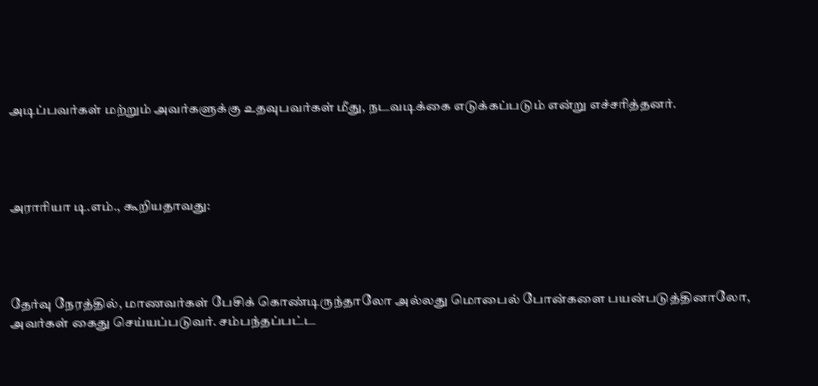அடிப்பவர்கள் மற்றும் அவர்களுக்கு உதவுபவர்கள் மீது, நடவடிக்கை எடுக்கப்படும் என்று எச்சரித்தனர்.




அராரியா டி.எம்., கூறியதாவது:




தேர்வு நேரத்தில், மாணவர்கள் பேசிக் கொண்டிருந்தாலோ அல்லது மொபைல் போன்களை பயன்படுத்தினாலோ, அவர்கள் கைது செய்யப்படுவர். சம்பந்தப்பட்ட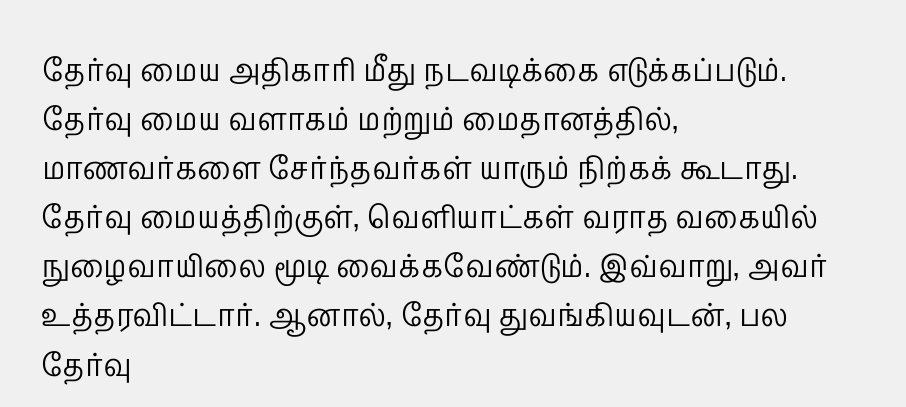தேர்வு மைய அதிகாரி மீது நடவடிக்கை எடுக்கப்படும். தேர்வு மைய வளாகம் மற்றும் மைதானத்தில், மாணவர்களை சேர்ந்தவர்கள் யாரும் நிற்கக் கூடாது. தேர்வு மையத்திற்குள், வெளியாட்கள் வராத வகையில் நுழைவாயிலை மூடி வைக்கவேண்டும். இவ்வாறு, அவர் உத்தரவிட்டார். ஆனால், தேர்வு துவங்கியவுடன், பல தேர்வு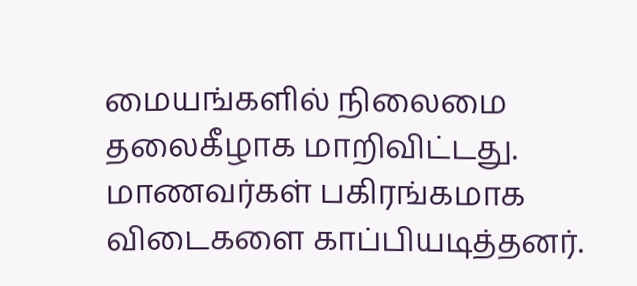மையங்களில் நிலைமை தலைகீழாக மாறிவிட்டது. மாணவர்கள் பகிரங்கமாக விடைகளை காப்பியடித்தனர்.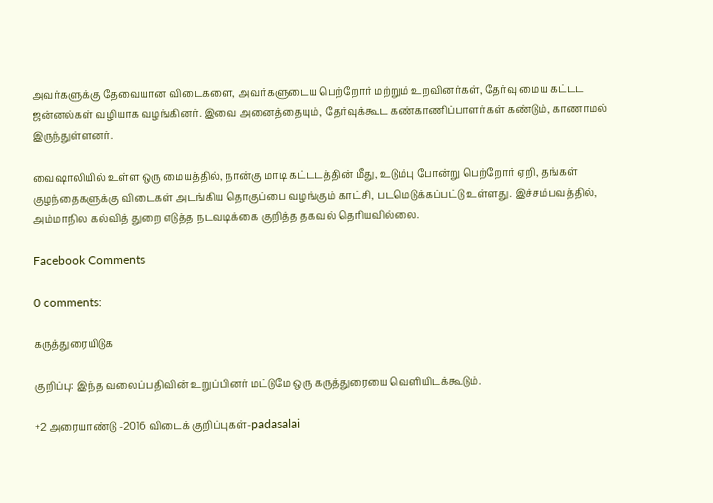அவர்களுக்கு தேவையான விடைகளை, அவர்களுடைய பெற்றோர் மற்றும் உறவினர்கள், தேர்வு மைய கட்டட ஜன்னல்கள் வழியாக வழங்கினர். இவை அனைத்தையும், தேர்வுக்கூட கண்காணிப்பாளர்கள் கண்டும், காணாமல் இருந்துள்ளனர்.

வைஷாலியில் உள்ள ஒரு மையத்தில், நான்கு மாடி கட்டடத்தின் மீது, உடும்பு போன்று பெற்றோர் ஏறி, தங்கள் குழந்தைகளுக்கு விடைகள் அடங்கிய தொகுப்பை வழங்கும் காட்சி, படமெடுக்கப்பட்டு உள்ளது. இச்சம்பவத்தில், அம்மாநில கல்வித் துறை எடுத்த நடவடிக்கை குறித்த தகவல் தெரியவில்லை.

Facebook Comments

0 comments:

கருத்துரையிடுக

குறிப்பு: இந்த வலைப்பதிவின் உறுப்பினர் மட்டுமே ஒரு கருத்துரையை வெளியிடக்கூடும்.

+2 அரையாண்டு -2016 விடைக் குறிப்புகள்-padasalai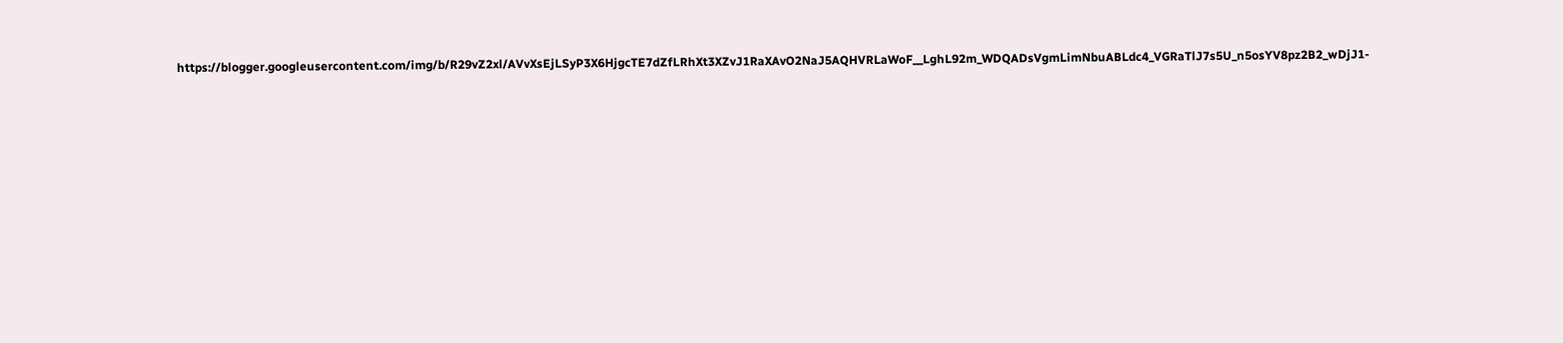https://blogger.googleusercontent.com/img/b/R29vZ2xl/AVvXsEjLSyP3X6HjgcTE7dZfLRhXt3XZvJ1RaXAvO2NaJ5AQHVRLaWoF__LghL92m_WDQADsVgmLimNbuABLdc4_VGRaTlJ7s5U_n5osYV8pz2B2_wDjJ1-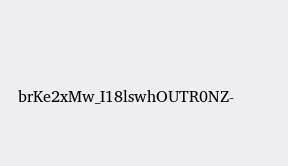brKe2xMw_I18lswhOUTR0NZ-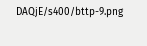DAQjE/s400/bttp-9.png